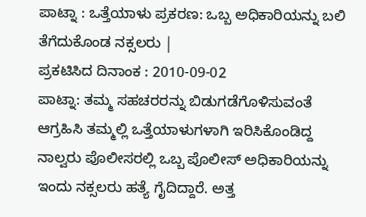ಪಾಟ್ನಾ : ಒತ್ತೆಯಾಳು ಪ್ರಕರಣ: ಒಬ್ಬ ಅಧಿಕಾರಿಯನ್ನು ಬಲಿ ತೆಗೆದುಕೊಂಡ ನಕ್ಸಲರು |
ಪ್ರಕಟಿಸಿದ ದಿನಾಂಕ : 2010-09-02
ಪಾಟ್ನಾ: ತಮ್ಮ ಸಹಚರರನ್ನು ಬಿಡುಗಡೆಗೊಳಿಸುವಂತೆ ಆಗ್ರಹಿಸಿ ತಮ್ಮಲ್ಲಿ ಒತ್ತೆಯಾಳುಗಳಾಗಿ ಇರಿಸಿಕೊಂಡಿದ್ದ ನಾಲ್ವರು ಪೊಲೀಸರಲ್ಲಿ ಒಬ್ಬ ಪೊಲೀಸ್ ಅಧಿಕಾರಿಯನ್ನು ಇಂದು ನಕ್ಸಲರು ಹತ್ಯೆ ಗೈದಿದ್ದಾರೆ. ಅತ್ತ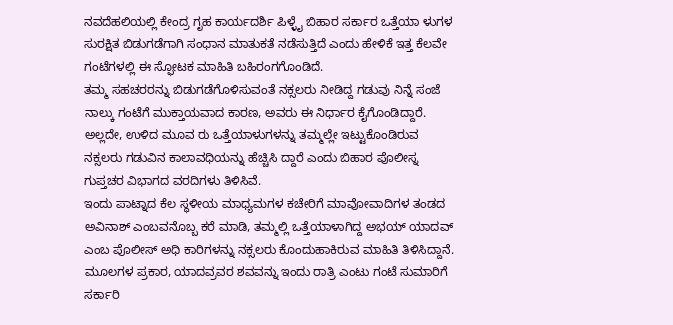ನವದೆಹಲಿಯಲ್ಲಿ ಕೇಂದ್ರ ಗೃಹ ಕಾರ್ಯದರ್ಶಿ ಪಿಳ್ಳೈ ಬಿಹಾರ ಸರ್ಕಾರ ಒತ್ತೆಯಾ ಳುಗಳ ಸುರಕ್ಷಿತ ಬಿಡುಗಡೆಗಾಗಿ ಸಂಧಾನ ಮಾತುಕತೆ ನಡೆಸುತ್ತಿದೆ ಎಂದು ಹೇಳಿಕೆ ಇತ್ತ ಕೆಲವೇ ಗಂಟೆಗಳಲ್ಲಿ ಈ ಸ್ಫೋಟಕ ಮಾಹಿತಿ ಬಹಿರಂಗಗೊಂಡಿದೆ.
ತಮ್ಮ ಸಹಚರರನ್ನು ಬಿಡುಗಡೆಗೊಳಿಸುವಂತೆ ನಕ್ಸಲರು ನೀಡಿದ್ದ ಗಡುವು ನಿನ್ನೆ ಸಂಜೆ ನಾಲ್ಕು ಗಂಟೆಗೆ ಮುಕ್ತಾಯವಾದ ಕಾರಣ, ಅವರು ಈ ನಿರ್ಧಾರ ಕೈಗೊಂಡಿದ್ದಾರೆ. ಅಲ್ಲದೇ, ಉಳಿದ ಮೂವ ರು ಒತ್ತೆಯಾಳುಗಳನ್ನು ತಮ್ಮಲ್ಲೇ ಇಟ್ಟುಕೊಂಡಿರುವ ನಕ್ಸಲರು ಗಡುವಿನ ಕಾಲಾವಧಿಯನ್ನು ಹೆಚ್ಚಿಸಿ ದ್ದಾರೆ ಎಂದು ಬಿಹಾರ ಪೊಲೀಸ್ನ ಗುಪ್ತಚರ ವಿಭಾಗದ ವರದಿಗಳು ತಿಳಿಸಿವೆ.
ಇಂದು ಪಾಟ್ನಾದ ಕೆಲ ಸ್ಥಳೀಯ ಮಾಧ್ಯಮಗಳ ಕಚೇರಿಗೆ ಮಾವೋವಾದಿಗಳ ತಂಡದ ಅವಿನಾಶ್ ಎಂಬವನೊಬ್ಬ ಕರೆ ಮಾಡಿ, ತಮ್ಮಲ್ಲಿ ಒತ್ತೆಯಾಳಾಗಿದ್ದ ಅಭಯ್ ಯಾದವ್ ಎಂಬ ಪೊಲೀಸ್ ಅಧಿ ಕಾರಿಗಳನ್ನು ನಕ್ಸಲರು ಕೊಂದುಹಾಕಿರುವ ಮಾಹಿತಿ ತಿಳಿಸಿದ್ದಾನೆ.
ಮೂಲಗಳ ಪ್ರಕಾರ, ಯಾದವ್ರವರ ಶವವನ್ನು ಇಂದು ರಾತ್ರಿ ಎಂಟು ಗಂಟೆ ಸುಮಾರಿಗೆ ಸರ್ಕಾರಿ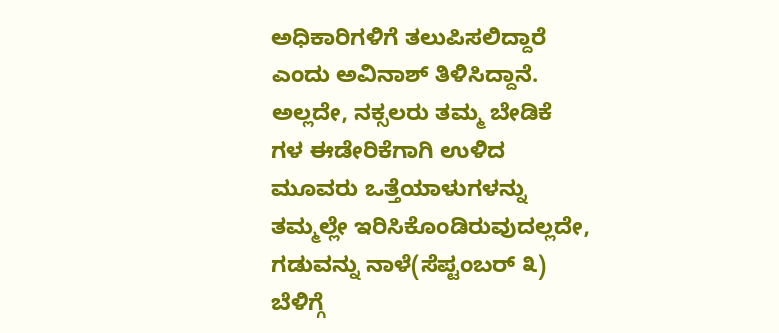ಅಧಿಕಾರಿಗಳಿಗೆ ತಲುಪಿಸಲಿದ್ದಾರೆ ಎಂದು ಅವಿನಾಶ್ ತಿಳಿಸಿದ್ದಾನೆ. ಅಲ್ಲದೇ, ನಕ್ಸಲರು ತಮ್ಮ ಬೇಡಿಕೆ ಗಳ ಈಡೇರಿಕೆಗಾಗಿ ಉಳಿದ ಮೂವರು ಒತ್ತೆಯಾಳುಗಳನ್ನು ತಮ್ಮಲ್ಲೇ ಇರಿಸಿಕೊಂಡಿರುವುದಲ್ಲದೇ, ಗಡುವನ್ನು ನಾಳೆ(ಸೆಪ್ಟಂಬರ್ ೩) ಬೆಳಿಗ್ಗೆ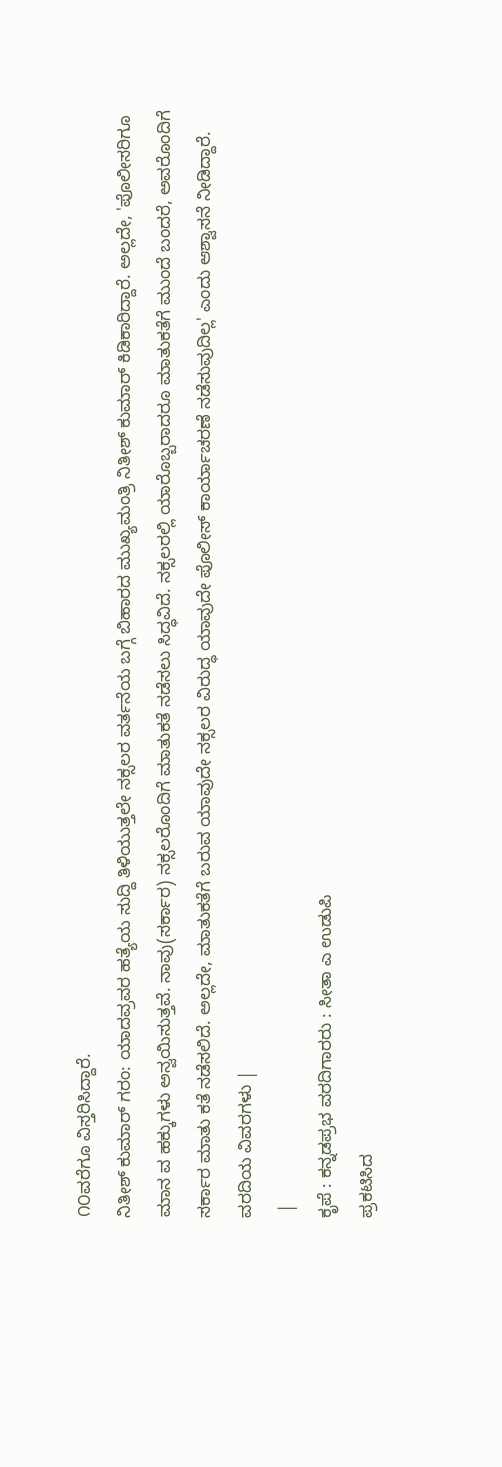೧೦ವರೆಗೂ ವಿಸ್ತರಿಸಿದ್ದಾರೆ.
ನಿತೀಶ್ ಕುಮಾರ್ ಗರಂ: ಯಾದವ್ರವರ ಹತ್ಯೆಯ ಸುದ್ದಿ ತಿಳಿಯುತ್ತಲೇ ನಕ್ಸಲರ ವರ್ತನೆಯ ಬಗ್ಗೆ ಬಿಹಾರದ ಮುಖ್ಯಮಂತ್ರಿ ನಿತೀಶ್ ಕುಮಾರ್ ಕಿಡಿಕಾರಿದ್ದಾರೆ. ಅಲ್ಲದೇ, 'ಪೊಲೀಸರಿಗೂ ಮಾನ ವ ಹಕ್ಕುಗಳು ಅನ್ವಯಿಸುತ್ತವೆ. ನಾವು(ಸರ್ಕಾರ) ನಕ್ಸಲರೊಂದಿಗೆ ಮಾತುಕತೆ ನಡೆಸಲು ಸಿದ್ಧವಿದೆ. ನಕ್ಸಲರಲ್ಲಿ ಯಾರೊಬ್ಬರಾದರೂ ಮಾತುಕತೆಗೆ ಮುಂದೆ ಬಂದರೆ, ಅವರೊಂದಿಗೆ ಸರ್ಕಾರ ಮಾತು ಕತೆ ನಡೆಸಲಿದೆ. ಅಲ್ಲದೇ, ಮಾತುಕತೆಗೆ ಬರುವ ಯಾವುದೇ ನಕ್ಸಲರ ವಿರುದ್ಧ ಯಾವುದೇ ಪೊಲೀಸ್ ಕಾರ್ಯಾಚರಣೆ ನಡೆಸುವುದಿಲ್ಲ' ಎಂದು ಆಶ್ವಾಸನೆ ನೀಡಿದ್ದಾರೆ.
ವರದಿಯ ವಿವರಗಳು |
 |
ಕೃಪೆ : ಕನ್ನಡಪ್ರಭ ವರದಿಗಾರರು : ಸೀತಾ ಎ ಉಡುಪಿ
ಪ್ರಕಟಿಸಿದ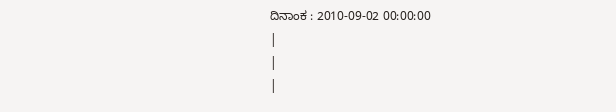ದಿನಾಂಕ : 2010-09-02 00:00:00
|
|
|